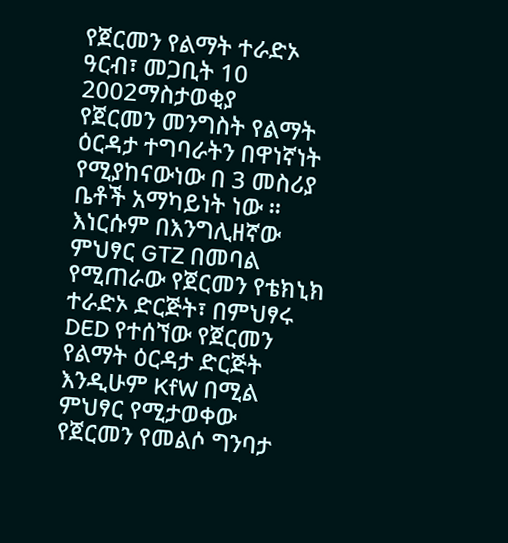የጀርመን የልማት ተራድኦ
ዓርብ፣ መጋቢት 10 2002ማስታወቂያ
የጀርመን መንግስት የልማት ዕርዳታ ተግባራትን በዋነኛነት የሚያከናውነው በ 3 መስሪያ ቤቶች አማካይነት ነው ። እነርሱም በእንግሊዘኛው ምህፃር GTZ በመባል የሚጠራው የጀርመን የቴክኒክ ተራድኦ ድርጅት፣ በምህፃሩ DED የተሰኘው የጀርመን የልማት ዕርዳታ ድርጅት እንዲሁም KfW በሚል ምህፃር የሚታወቀው የጀርመን የመልሶ ግንባታ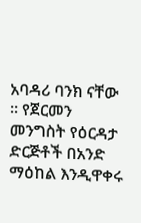አባዳሪ ባንክ ናቸው ። የጀርመን መንግስት የዕርዳታ ድርጅቶች በአንድ ማዕከል እንዲዋቀሩ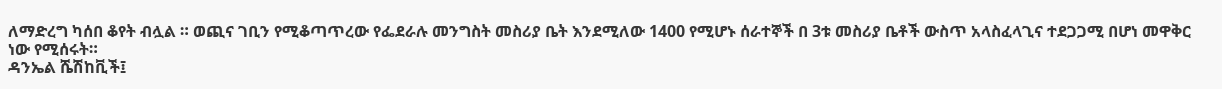ለማድረግ ካሰበ ቆየት ብሏል ። ወጪና ገቢን የሚቆጣጥረው የፌደራሉ መንግስት መስሪያ ቤት እንደሚለው 1400 የሚሆኑ ሰራተኞች በ 3ቱ መስሪያ ቤቶች ውስጥ አላስፈላጊና ተደጋጋሚ በሆነ መዋቅር ነው የሚሰሩት።
ዳንኤል ሼሽከቪች፤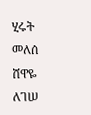ሂሩት መለሰ
ሸዋዬ ለገሠ